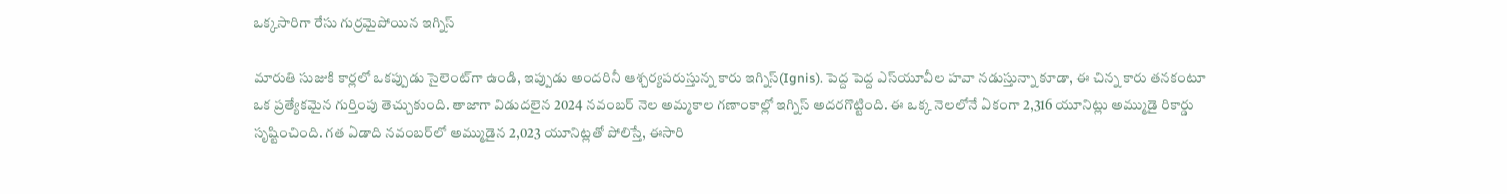ఒక్కసారిగా రేసు గుర్రమైపోయిన ఇగ్నిస్

మారుతి సుజుకి కార్లలో ఒకప్పుడు సైలెంట్‌గా ఉండి, ఇప్పుడు అందరినీ ఆశ్చర్యపరుస్తున్న కారు ఇగ్నిస్(Ignis). పెద్ద పెద్ద ఎస్‌యూవీల హవా నడుస్తున్నా కూడా, ఈ చిన్న కారు తనకంటూ ఒక ప్రత్యేకమైన గుర్తింపు తెచ్చుకుంది. తాజాగా విడుదలైన 2024 నవంబర్ నెల అమ్మకాల గణాంకాల్లో ఇగ్నిస్ అదరగొట్టింది. ఈ ఒక్క నెలలోనే ఏకంగా 2,316 యూనిట్లు అమ్ముడై రికార్డు సృష్టించింది. గత ఏడాది నవంబర్‌లో అమ్ముడైన 2,023 యూనిట్లతో పోలిస్తే, ఈసారి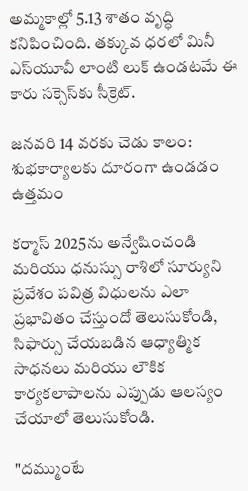అమ్మకాల్లో 5.13 శాతం వృద్ధి కనిపించింది. తక్కువ ధరలో మినీ ఎస్‌యూవీ లాంటి లుక్ ఉండటమే ఈ కారు సక్సెస్‌కు సీక్రెట్.

జనవరి 14 వరకు చెడు కాలం: శుభకార్యాలకు దూరంగా ఉండడం ఉత్తమం

కర్మాస్ 2025ను అన్వేషించండి మరియు ధనుస్సు రాశిలో సూర్యుని ప్రవేశం పవిత్ర విధులను ఎలా ప్రభావితం చేస్తుందో తెలుసుకోండి, సిఫార్సు చేయబడిన ఆధ్యాత్మిక సాధనలు మరియు లౌకిక కార్యకలాపాలను ఎప్పుడు ఆలస్యం చేయాలో తెలుసుకోండి.

"దమ్ముంటే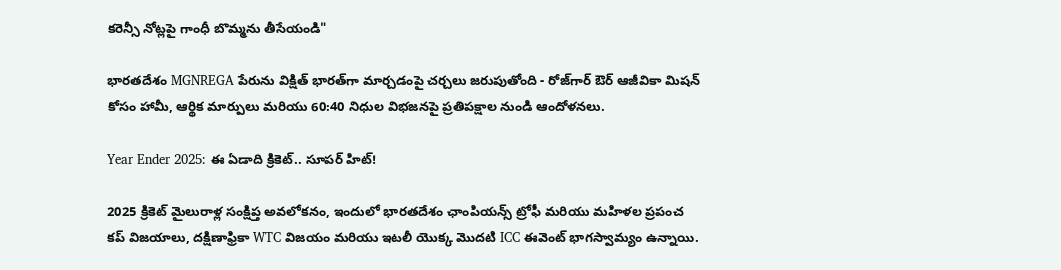కరెన్సీ నోట్లపై గాంధీ బొమ్మను తీసేయండి"

భారతదేశం MGNREGA పేరును విక్షిత్ భారత్‌గా మార్చడంపై చర్చలు జరుపుతోంది - రోజ్‌గార్ ఔర్ ఆజీవికా మిషన్ కోసం హామీ, ఆర్థిక మార్పులు మరియు 60:40 నిధుల విభజనపై ప్రతిపక్షాల నుండి ఆందోళనలు.

Year Ender 2025: ఈ ఏడాది క్రికెట్.. సూపర్ హిట్!

2025 క్రికెట్ మైలురాళ్ల సంక్షిప్త అవలోకనం, ఇందులో భారతదేశం ఛాంపియన్స్ ట్రోఫీ మరియు మహిళల ప్రపంచ కప్ విజయాలు, దక్షిణాఫ్రికా WTC విజయం మరియు ఇటలీ యొక్క మొదటి ICC ఈవెంట్ భాగస్వామ్యం ఉన్నాయి.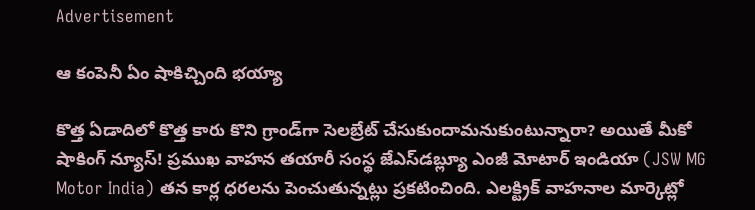Advertisement

ఆ కంపెనీ ఏం షాకిచ్చింది భయ్యా

కొత్త ఏడాదిలో కొత్త కారు కొని గ్రాండ్‌గా సెలబ్రేట్ చేసుకుందామనుకుంటున్నారా? అయితే మీకో షాకింగ్ న్యూస్! ప్రముఖ వాహన తయారీ సంస్థ జేఎస్‌డబ్ల్యూ ఎంజీ మోటార్ ఇండియా (JSW MG Motor India) తన కార్ల ధరలను పెంచుతున్నట్లు ప్రకటించింది. ఎలక్ట్రిక్ వాహనాల మార్కెట్లో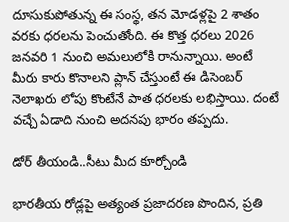దూసుకుపోతున్న ఈ సంస్థ, తన మోడళ్లపై 2 శాతం వరకు ధరలను పెంచుతోంది. ఈ కొత్త ధరలు 2026 జనవరి 1 నుంచి అమలులోకి రానున్నాయి. అంటే మీరు కారు కొనాలని ప్లాన్ చేస్తుంటే ఈ డిసెంబర్ నెలాఖరు లోపు కొంటేనే పాత ధరలకు లభిస్తాయి. దంటే వచ్చే ఏడాది నుంచి అదనపు భారం తప్పదు.

డోర్ తీయండి..సీటు మీద కూర్చోండి

భారతీయ రోడ్లపై అత్యంత ప్రజాదరణ పొందిన, ప్రతి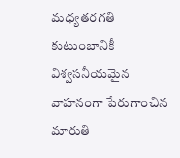మధ్యతరగతి కుటుంబానికీ విశ్వసనీయమైన వాహనంగా పేరుగాంచిన మారుతి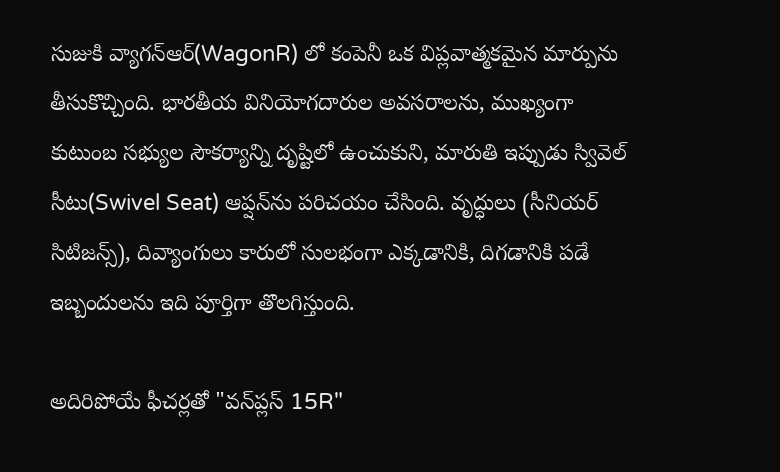సుజుకి వ్యాగన్ఆర్(WagonR) లో కంపెనీ ఒక విప్లవాత్మకమైన మార్పును తీసుకొచ్చింది. భారతీయ వినియోగదారుల అవసరాలను, ముఖ్యంగా కుటుంబ సభ్యుల సౌకర్యాన్ని దృష్టిలో ఉంచుకుని, మారుతి ఇప్పుడు స్వివెల్ సీటు(Swivel Seat) ఆప్షన్‌ను పరిచయం చేసింది. వృద్ధులు (సీనియర్ సిటిజన్స్), దివ్యాంగులు కారులో సులభంగా ఎక్కడానికి, దిగడానికి పడే ఇబ్బందులను ఇది పూర్తిగా తొలగిస్తుంది.

అదిరిపోయే ఫీచర్లతో "వన్‌ప్లస్ 15R"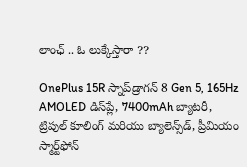లాంఛ్ .. ఓ లుక్కేస్తారా ??

OnePlus 15R స్నాప్‌డ్రాగన్ 8 Gen 5, 165Hz AMOLED డిస్‌ప్లే, 7400mAh బ్యాటరీ, ట్రిపుల్ కూలింగ్ మరియు బ్యాలెన్స్‌డ్, ప్రీమియం స్మార్ట్‌ఫోన్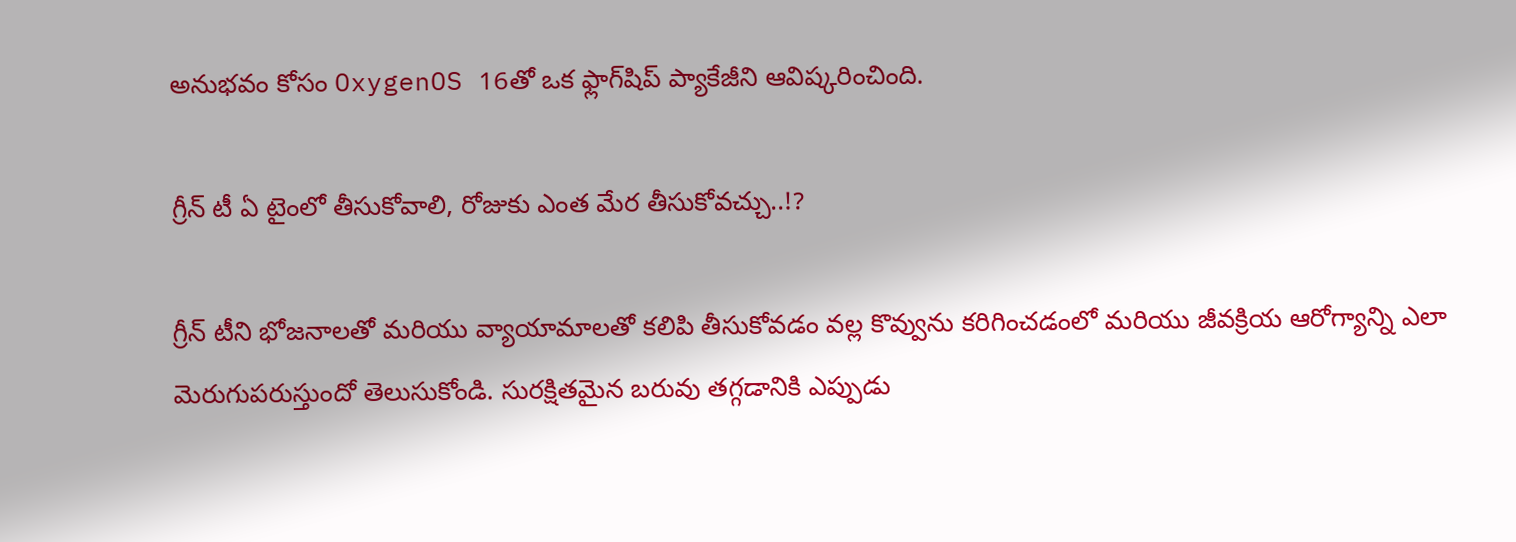అనుభవం కోసం OxygenOS 16తో ఒక ఫ్లాగ్‌షిప్ ప్యాకేజీని ఆవిష్కరించింది.

గ్రీన్ టీ ఏ టైంలో తీసుకోవాలి, రోజుకు ఎంత మేర తీసుకోవచ్చు..!?

గ్రీన్ టీని భోజనాలతో మరియు వ్యాయామాలతో కలిపి తీసుకోవడం వల్ల కొవ్వును కరిగించడంలో మరియు జీవక్రియ ఆరోగ్యాన్ని ఎలా మెరుగుపరుస్తుందో తెలుసుకోండి. సురక్షితమైన బరువు తగ్గడానికి ఎప్పుడు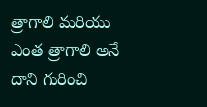త్రాగాలి మరియు ఎంత త్రాగాలి అనే దాని గురించి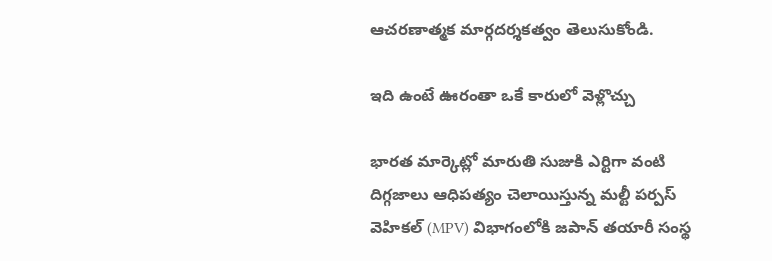ఆచరణాత్మక మార్గదర్శకత్వం తెలుసుకోండి.

ఇది ఉంటే ఊరంతా ఒకే కారులో వెళ్లొచ్చు

భారత మార్కెట్లో మారుతి సుజుకి ఎర్టిగా వంటి దిగ్గజాలు ఆధిపత్యం చెలాయిస్తున్న మల్టీ పర్పస్ వెహికల్ (MPV) విభాగంలోకి జపాన్ తయారీ సంస్థ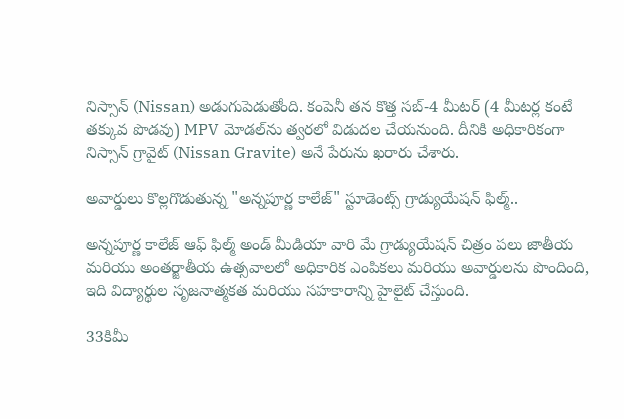నిస్సాన్ (Nissan) అడుగుపెడుతోంది. కంపెనీ తన కొత్త సబ్-4 మీటర్ (4 మీటర్ల కంటే తక్కువ పొడవు) MPV మోడల్‌ను త్వరలో విడుదల చేయనుంది. దీనికి అధికారికంగా నిస్సాన్ గ్రావైట్ (Nissan Gravite) అనే పేరును ఖరారు చేశారు.

అవార్డులు కొల్లగొడుతున్న "అన్నపూర్ణ కాలేజ్" స్టూడెంట్స్ గ్రాడ్యుయేషన్ ఫిల్మ్..

అన్నపూర్ణ కాలేజ్ ఆఫ్ ఫిల్మ్ అండ్ మీడియా వారి మే గ్రాడ్యుయేషన్ చిత్రం పలు జాతీయ మరియు అంతర్జాతీయ ఉత్సవాలలో అధికారిక ఎంపికలు మరియు అవార్డులను పొందింది, ఇది విద్యార్థుల సృజనాత్మకత మరియు సహకారాన్ని హైలైట్ చేస్తుంది.

33కిమీ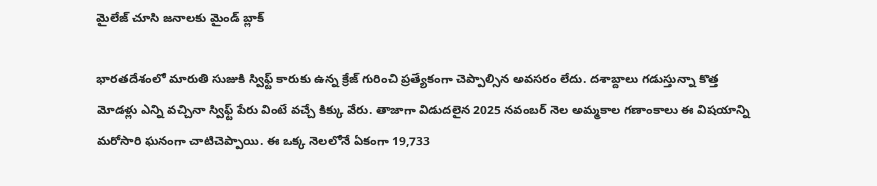మైలేజ్ చూసి జనాలకు మైండ్ బ్లాక్

భారతదేశంలో మారుతి సుజుకి స్విఫ్ట్ కారుకు ఉన్న క్రేజ్ గురించి ప్రత్యేకంగా చెప్పాల్సిన అవసరం లేదు. దశాబ్దాలు గడుస్తున్నా కొత్త మోడళ్లు ఎన్ని వచ్చినా స్విఫ్ట్ పేరు వింటే వచ్చే కిక్కు వేరు. తాజాగా విడుదలైన 2025 నవంబర్ నెల అమ్మకాల గణాంకాలు ఈ విషయాన్ని మరోసారి ఘనంగా చాటిచెప్పాయి. ఈ ఒక్క నెలలోనే ఏకంగా 19,733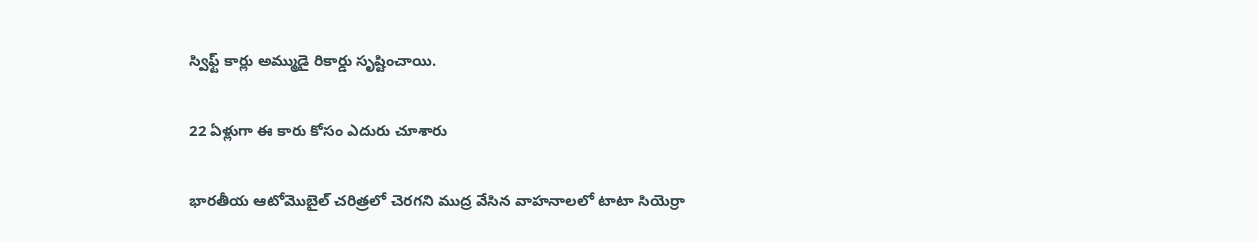స్విఫ్ట్ కార్లు అమ్ముడై రికార్డు సృష్టించాయి.

22 ఏళ్లుగా ఈ కారు కోసం ఎదురు చూశారు

భారతీయ ఆటోమొబైల్ చరిత్రలో చెరగని ముద్ర వేసిన వాహనాలలో టాటా సియెర్రా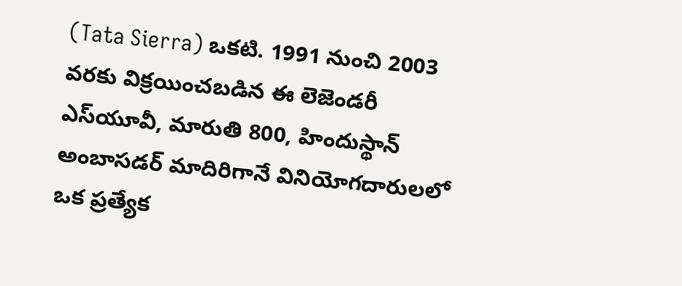(Tata Sierra) ఒకటి. 1991 నుంచి 2003 వరకు విక్రయించబడిన ఈ లెజెండరీ ఎస్‌యూవీ, మారుతి 800, హిందుస్థాన్ అంబాసడర్ మాదిరిగానే వినియోగదారులలో ఒక ప్రత్యేక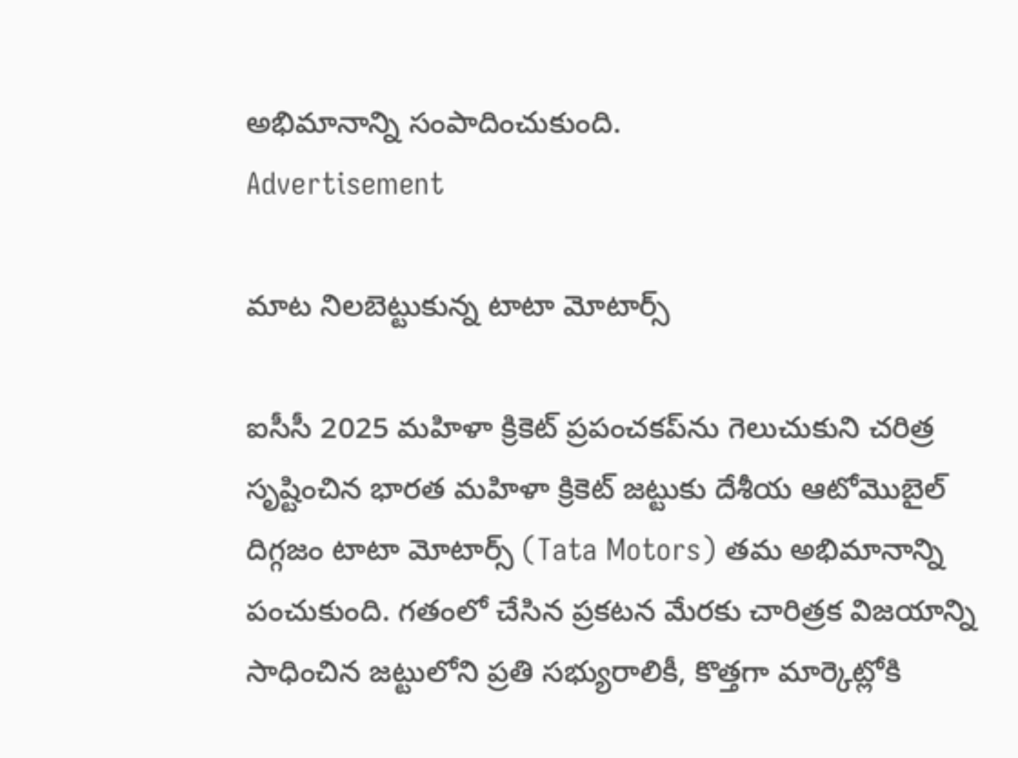అభిమానాన్ని సంపాదించుకుంది.
Advertisement

మాట నిలబెట్టుకున్న టాటా మోటార్స్

ఐసీసీ 2025 మహిళా క్రికెట్ ప్రపంచకప్‌ను గెలుచుకుని చరిత్ర సృష్టించిన భారత మహిళా క్రికెట్ జట్టుకు దేశీయ ఆటోమొబైల్ దిగ్గజం టాటా మోటార్స్ (Tata Motors) తమ అభిమానాన్ని పంచుకుంది. గతంలో చేసిన ప్రకటన మేరకు చారిత్రక విజయాన్ని సాధించిన జట్టులోని ప్రతి సభ్యురాలికీ, కొత్తగా మార్కెట్లోకి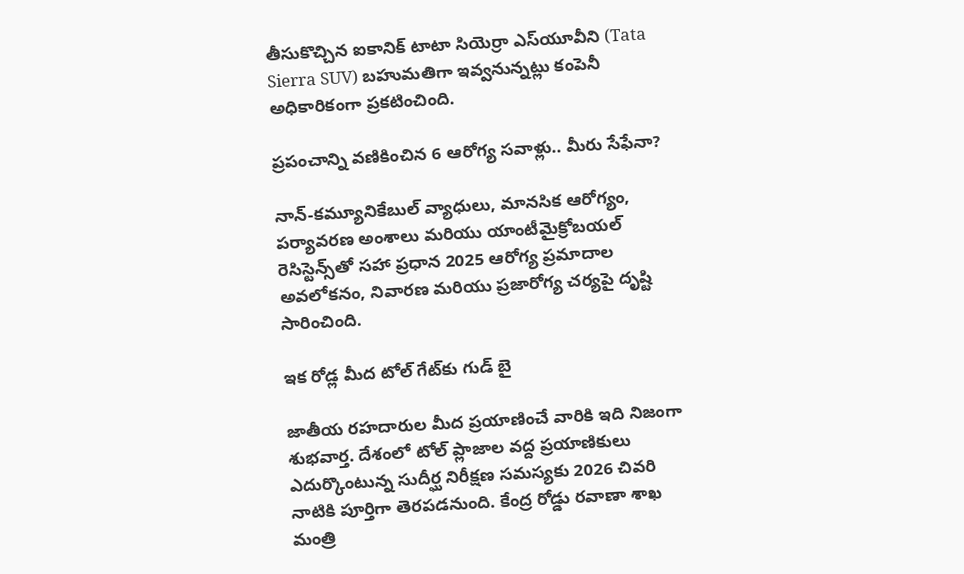తీసుకొచ్చిన ఐకానిక్ టాటా సియెర్రా ఎస్‌యూవీని (Tata Sierra SUV) బహుమతిగా ఇవ్వనున్నట్లు కంపెనీ అధికారికంగా ప్రకటించింది.

ప్రపంచాన్ని వణికించిన 6 ఆరోగ్య సవాళ్లు.. మీరు సేఫేనా?

నాన్-కమ్యూనికేబుల్ వ్యాధులు, మానసిక ఆరోగ్యం, పర్యావరణ అంశాలు మరియు యాంటీమైక్రోబయల్ రెసిస్టెన్స్‌తో సహా ప్రధాన 2025 ఆరోగ్య ప్రమాదాల అవలోకనం, నివారణ మరియు ప్రజారోగ్య చర్యపై దృష్టి సారించింది.

ఇక రోడ్ల మీద టోల్ గేట్‌కు గుడ్ బై

జాతీయ రహదారుల మీద ప్రయాణించే వారికి ఇది నిజంగా శుభవార్త. దేశంలో టోల్ ప్లాజాల వద్ద ప్రయాణికులు ఎదుర్కొంటున్న సుదీర్ఘ నిరీక్షణ సమస్యకు 2026 చివరి నాటికి పూర్తిగా తెరపడనుంది. కేంద్ర రోడ్డు రవాణా శాఖ మంత్రి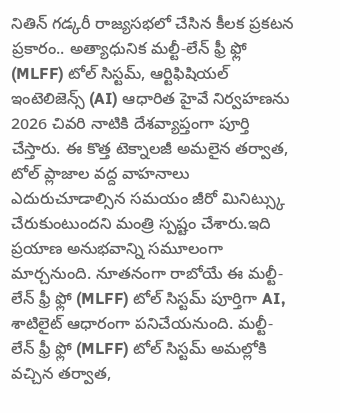నితిన్ గడ్కరీ రాజ్యసభలో చేసిన కీలక ప్రకటన ప్రకారం.. అత్యాధునిక మల్టీ-లేన్ ఫ్రీ ఫ్లో (MLFF) టోల్ సిస్టమ్, ఆర్టిఫిషియల్ ఇంటెలిజెన్స్ (AI) ఆధారిత హైవే నిర్వహణను 2026 చివరి నాటికి దేశవ్యాప్తంగా పూర్తి చేస్తారు. ఈ కొత్త టెక్నాలజీ అమలైన తర్వాత, టోల్ ప్లాజాల వద్ద వాహనాలు ఎదురుచూడాల్సిన సమయం జీరో మినిట్స్కు చేరుకుంటుందని మంత్రి స్పష్టం చేశారు.ఇది ప్రయాణ అనుభవాన్ని సమూలంగా మార్చనుంది. నూతనంగా రాబోయే ఈ మల్టీ-లేన్ ఫ్రీ ఫ్లో (MLFF) టోల్ సిస్టమ్ పూర్తిగా AI, శాటిలైట్ ఆధారంగా పనిచేయనుంది. మల్టీ-లేన్ ఫ్రీ ఫ్లో (MLFF) టోల్ సిస్టమ్ అమల్లోకి వచ్చిన తర్వాత,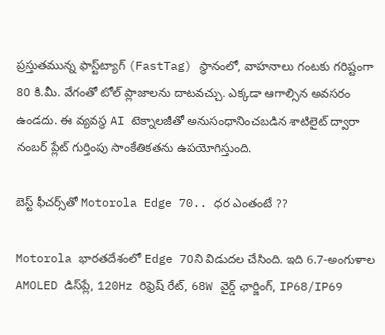ప్రస్తుతమున్న ఫాస్ట్‌ట్యాగ్ (FastTag) స్థానంలో, వాహనాలు గంటకు గరిష్టంగా 80 కి.మీ. వేగంతో టోల్ ప్లాజాలను దాటవచ్చు. ఎక్కడా ఆగాల్సిన అవసరం ఉండదు. ఈ వ్యవస్థ AI టెక్నాలజీతో అనుసంధానించబడిన శాటిలైట్ ద్వారా నంబర్ ప్లేట్ గుర్తింపు సాంకేతికతను ఉపయోగిస్తుంది.

బెస్ట్ ఫీచర్స్‌తో Motorola Edge 70.. ధర ఎంతంటే ??

Motorola భారతదేశంలో Edge 70ని విడుదల చేసింది. ఇది 6.7-అంగుళాల AMOLED డిస్‌ప్లే, 120Hz రిఫ్రెష్ రేట్, 68W వైర్డ్ ఛార్జింగ్, IP68/IP69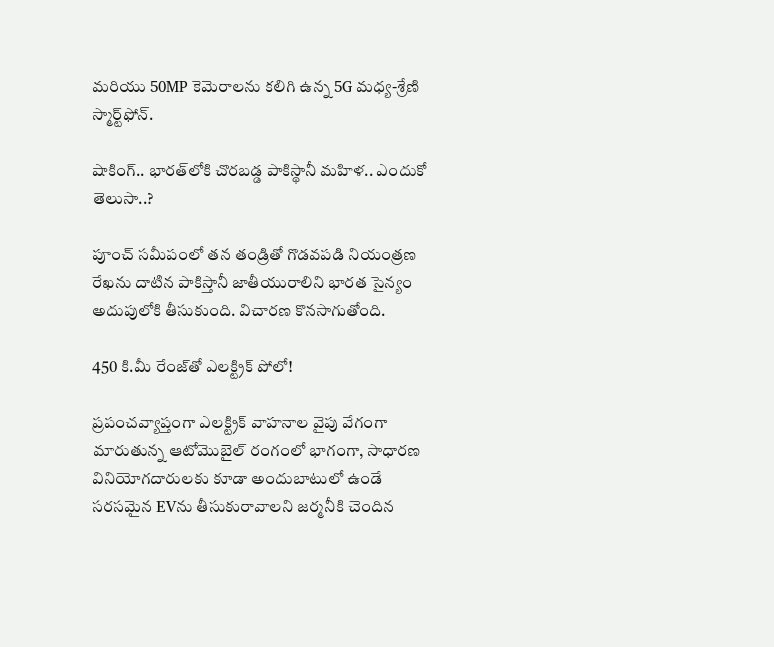మరియు 50MP కెమెరాలను కలిగి ఉన్న 5G మధ్య-శ్రేణి స్మార్ట్‌ఫోన్.

షాకింగ్.. భారత్‌లోకి చొరబడ్డ పాకిస్థానీ మహిళ.. ఎందుకో తెలుసా..?

పూంచ్ సమీపంలో తన తండ్రితో గొడవపడి నియంత్రణ రేఖను దాటిన పాకిస్తానీ జాతీయురాలిని భారత సైన్యం అదుపులోకి తీసుకుంది. విచారణ కొనసాగుతోంది.

450 కి.మీ రేంజ్‌తో ఎలక్ట్రిక్ పోలో!

ప్రపంచవ్యాప్తంగా ఎలక్ట్రిక్ వాహనాల వైపు వేగంగా మారుతున్న ఆటోమొబైల్ రంగంలో భాగంగా, సాధారణ వినియోగదారులకు కూడా అందుబాటులో ఉండే సరసమైన EVను తీసుకురావాలని జర్మనీకి చెందిన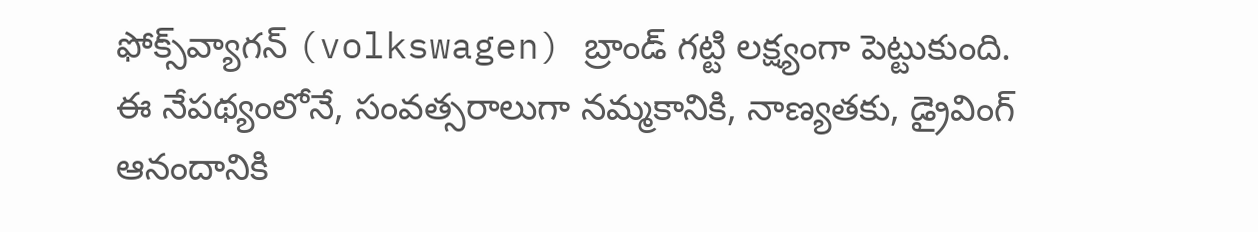ఫోక్స్‌వ్యాగన్ (volkswagen) బ్రాండ్ గట్టి లక్ష్యంగా పెట్టుకుంది. ఈ నేపథ్యంలోనే, సంవత్సరాలుగా నమ్మకానికి, నాణ్యతకు, డ్రైవింగ్ ఆనందానికి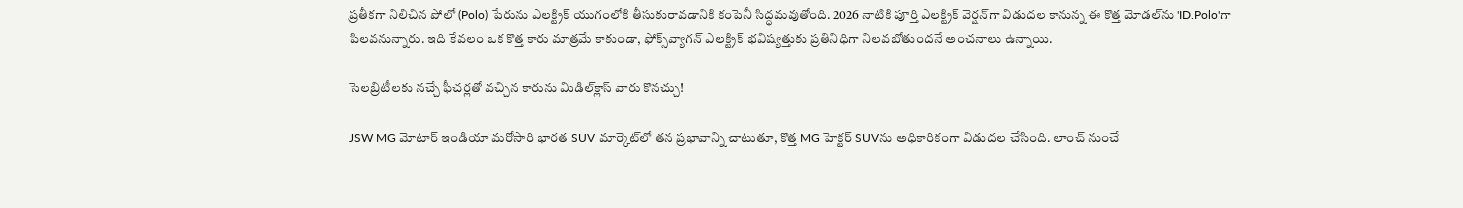ప్రతీకగా నిలిచిన పోలో (Polo) పేరును ఎలక్ట్రిక్ యుగంలోకి తీసుకురావడానికి కంపెనీ సిద్ధమవుతోంది. 2026 నాటికి పూర్తి ఎలక్ట్రిక్ వెర్షన్‌గా విడుదల కానున్న ఈ కొత్త మోడల్‌ను 'ID.Polo'గా పిలవనున్నారు. ఇది కేవలం ఒక కొత్త కారు మాత్రమే కాకుండా, ఫోక్స్‌వ్యాగన్ ఎలక్ట్రిక్ భవిష్యత్తుకు ప్రతినిధిగా నిలవబోతుందనే అంచనాలు ఉన్నాయి.

సెలబ్రిటీలకు నచ్చే ఫీచర్లతో వచ్చిన కారును మిడిల్‌క్లాస్ వారు కొనచ్చు!

JSW MG మోటార్ ఇండియా మరోసారి భారత SUV మార్కెట్‌లో తన ప్రభావాన్ని చాటుతూ, కొత్త MG హెక్టర్ SUVను అధికారికంగా విడుదల చేసింది. లాంచ్ నుంచే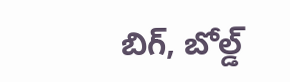బిగ్, బోల్డ్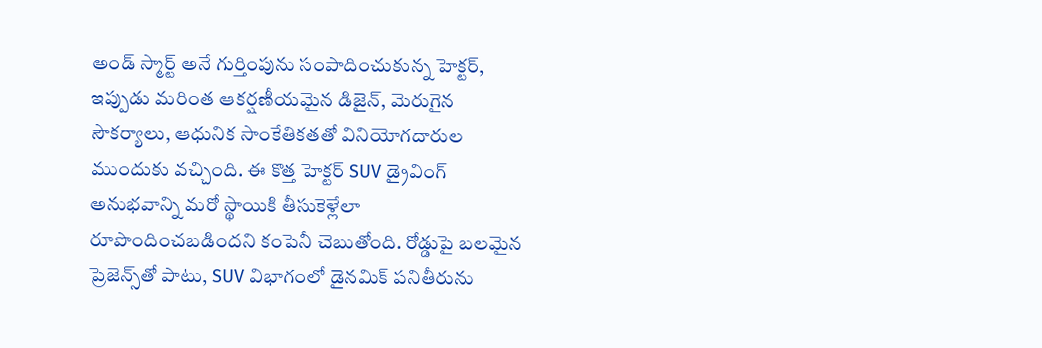అండ్ స్మార్ట్ అనే గుర్తింపును సంపాదించుకున్న హెక్టర్, ఇప్పుడు మరింత ఆకర్షణీయమైన డిజైన్, మెరుగైన సౌకర్యాలు, ఆధునిక సాంకేతికతతో వినియోగదారుల ముందుకు వచ్చింది. ఈ కొత్త హెక్టర్ SUV డ్రైవింగ్ అనుభవాన్ని మరో స్థాయికి తీసుకెళ్లేలా రూపొందించబడిందని కంపెనీ చెబుతోంది. రోడ్డుపై బలమైన ప్రెజెన్స్‌తో పాటు, SUV విభాగంలో డైనమిక్ పనితీరును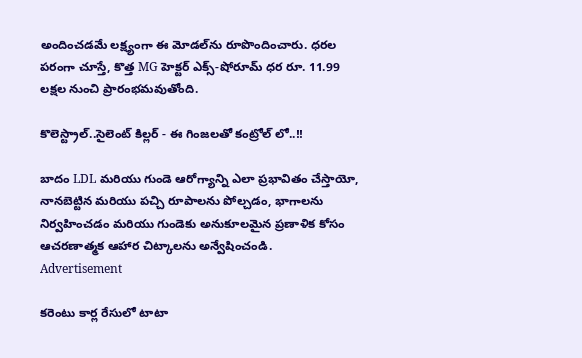అందించడమే లక్ష్యంగా ఈ మోడల్‌ను రూపొందించారు. ధరల పరంగా చూస్తే, కొత్త MG హెక్టర్ ఎక్స్-షోరూమ్ ధర రూ. 11.99 లక్షల నుంచి ప్రారంభమవుతోంది.

కొలెస్ట్రాల్..సైలెంట్ కిల్లర్ - ఈ గింజలతో కంట్రోల్ లో..!!

బాదం LDL మరియు గుండె ఆరోగ్యాన్ని ఎలా ప్రభావితం చేస్తాయో, నానబెట్టిన మరియు పచ్చి రూపాలను పోల్చడం, భాగాలను నిర్వహించడం మరియు గుండెకు అనుకూలమైన ప్రణాళిక కోసం ఆచరణాత్మక ఆహార చిట్కాలను అన్వేషించండి.
Advertisement

కరెంటు కార్ల రేసులో టాటా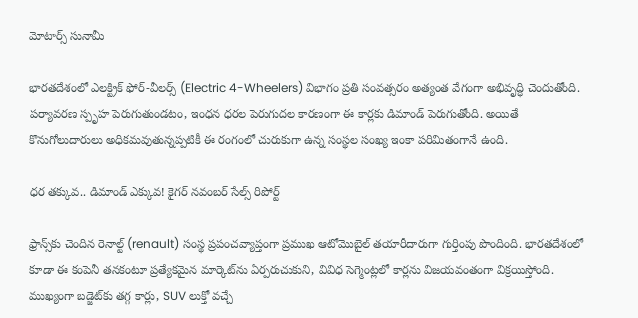మోటార్స్ సునామీ

భారతదేశంలో ఎలక్ట్రిక్ ఫోర్-వీలర్స్ (Electric 4-Wheelers) విభాగం ప్రతి సంవత్సరం అత్యంత వేగంగా అభివృద్ధి చెందుతోంది. పర్యావరణ స్పృహ పెరుగుతుండటం, ఇంధన ధరల పెరుగుదల కారణంగా ఈ కార్లకు డిమాండ్ పెరుగుతోంది. అయితే కొనుగోలుదారులు అధికమవుతున్నప్పటికీ ఈ రంగంలో చురుకుగా ఉన్న సంస్థల సంఖ్య ఇంకా పరిమితంగానే ఉంది.

ధర తక్కువ.. డిమాండ్ ఎక్కువ! కైగర్ నవంబర్ సేల్స్ రిపోర్ట్

ఫ్రాన్స్‌కు చెందిన రెనాల్ట్ (renault) సంస్థ ప్రపంచవ్యాప్తంగా ప్రముఖ ఆటోమొబైల్ తయారీదారుగా గుర్తింపు పొందింది. భారతదేశంలో కూడా ఈ కంపెనీ తనకంటూ ప్రత్యేకమైన మార్కెట్‌ను ఏర్పరుచుకుని, వివిధ సెగ్మెంట్లలో కార్లను విజయవంతంగా విక్రయిస్తోంది. ముఖ్యంగా బడ్జెట్‌కు తగ్గ కార్లు, SUV లుక్తో వచ్చే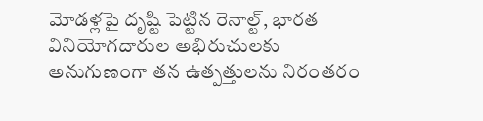మోడళ్లపై దృష్టి పెట్టిన రెనాల్ట్, భారత వినియోగదారుల అభిరుచులకు అనుగుణంగా తన ఉత్పత్తులను నిరంతరం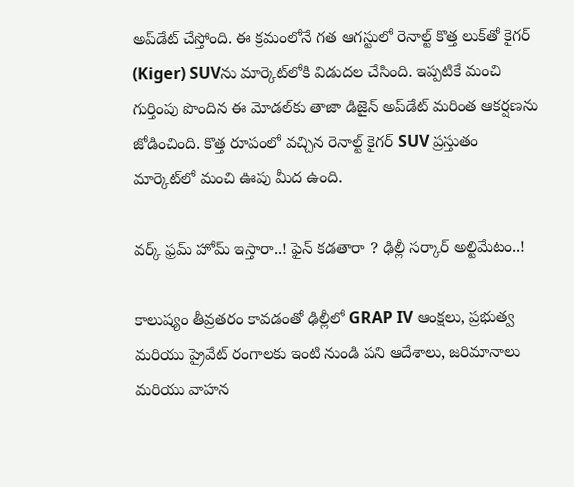అప్‌డేట్ చేస్తోంది. ఈ క్రమంలోనే గత ఆగస్టులో రెనాల్ట్ కొత్త లుక్‌తో కైగర్ (Kiger) SUVను మార్కెట్‌లోకి విడుదల చేసింది. ఇప్పటికే మంచి గుర్తింపు పొందిన ఈ మోడల్‌కు తాజా డిజైన్ అప్‌డేట్ మరింత ఆకర్షణను జోడించింది. కొత్త రూపంలో వచ్చిన రెనాల్ట్ కైగర్ SUV ప్రస్తుతం మార్కెట్‌లో మంచి ఊపు మీద ఉంది.

వర్క్ ఫ్రమ్ హోమ్ ఇస్తారా..! ఫైన్ కడతారా ? ఢిల్లీ సర్కార్ అల్టిమేటం..!

కాలుష్యం తీవ్రతరం కావడంతో ఢిల్లీలో GRAP IV ఆంక్షలు, ప్రభుత్వ మరియు ప్రైవేట్ రంగాలకు ఇంటి నుండి పని ఆదేశాలు, జరిమానాలు మరియు వాహన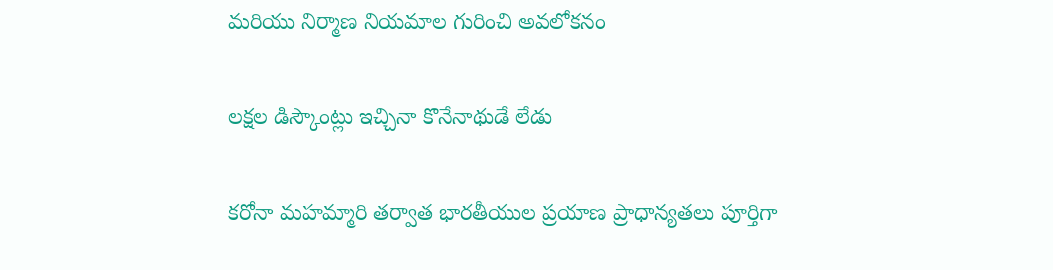మరియు నిర్మాణ నియమాల గురించి అవలోకనం

లక్షల డిస్కౌంట్లు ఇచ్చినా కొనేనాథుడే లేడు

కరోనా మహమ్మారి తర్వాత భారతీయుల ప్రయాణ ప్రాధాన్యతలు పూర్తిగా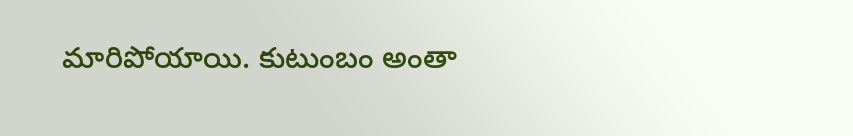మారిపోయాయి. కుటుంబం అంతా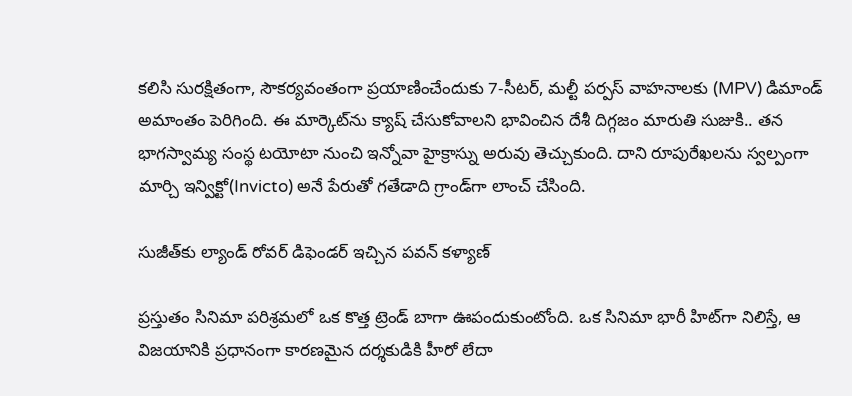కలిసి సురక్షితంగా, సౌకర్యవంతంగా ప్రయాణించేందుకు 7-సీటర్, మల్టీ పర్పస్ వాహనాలకు (MPV) డిమాండ్ అమాంతం పెరిగింది. ఈ మార్కెట్‌ను క్యాష్ చేసుకోవాలని భావించిన దేశీ దిగ్గజం మారుతి సుజుకి.. తన భాగస్వామ్య సంస్థ టయోటా నుంచి ఇన్నోవా హైక్రాస్ను అరువు తెచ్చుకుంది. దాని రూపురేఖలను స్వల్పంగా మార్చి ఇన్విక్టో(Invicto) అనే పేరుతో గతేడాది గ్రాండ్‌గా లాంచ్ చేసింది.

సుజీత్‌కు ల్యాండ్ రోవర్ డిఫెండర్ ఇచ్చిన పవన్ కళ్యాణ్

ప్రస్తుతం సినిమా పరిశ్రమలో ఒక కొత్త ట్రెండ్ బాగా ఊపందుకుంటోంది. ఒక సినిమా భారీ హిట్‌గా నిలిస్తే, ఆ విజయానికి ప్రధానంగా కారణమైన దర్శకుడికి హీరో లేదా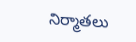నిర్మాతలు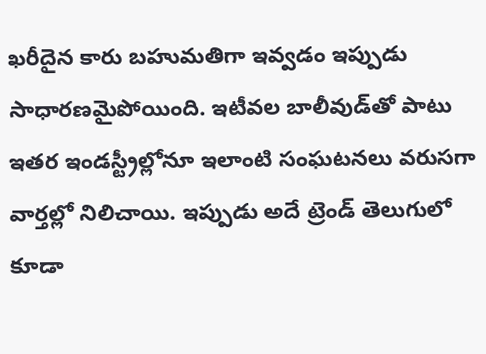ఖరీదైన కారు బహుమతిగా ఇవ్వడం ఇప్పుడు సాధారణమైపోయింది. ఇటీవల బాలీవుడ్‌తో పాటు ఇతర ఇండస్ట్రీల్లోనూ ఇలాంటి సంఘటనలు వరుసగా వార్తల్లో నిలిచాయి. ఇప్పుడు అదే ట్రెండ్ తెలుగులో కూడా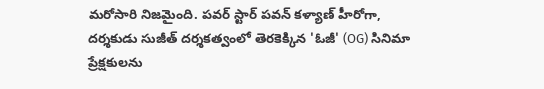మరోసారి నిజమైంది. పవర్ స్టార్ పవన్ కళ్యాణ్ హీరోగా, దర్శకుడు సుజీత్ దర్శకత్వంలో తెరకెక్కిన 'ఓజీ' (OG) సినిమా ప్రేక్షకులను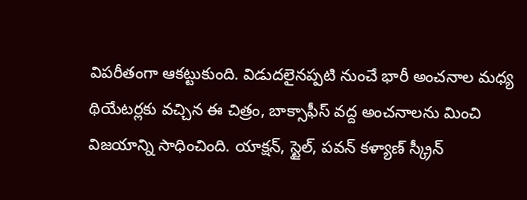విపరీతంగా ఆకట్టుకుంది. విడుదలైనప్పటి నుంచే భారీ అంచనాల మధ్య థియేటర్లకు వచ్చిన ఈ చిత్రం, బాక్సాఫీస్ వద్ద అంచనాలను మించి విజయాన్ని సాధించింది. యాక్షన్, స్టైల్, పవన్ కళ్యాణ్ స్క్రీన్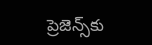ప్రెజెన్స్‌కు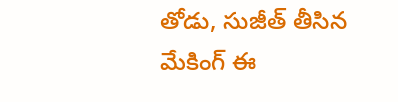తోడు, సుజీత్ తీసిన మేకింగ్ ఈ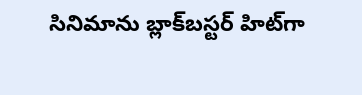సినిమాను బ్లాక్‌బస్టర్ హిట్‌గా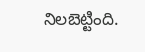నిలబెట్టింది.